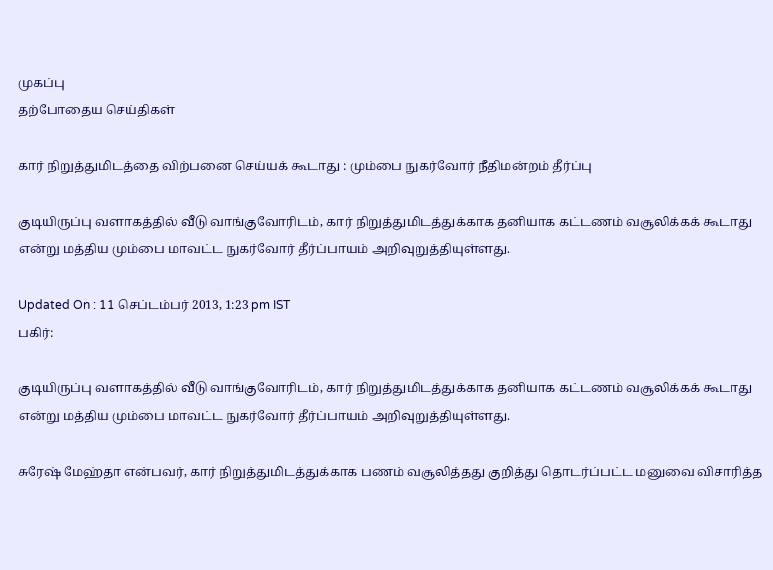முகப்பு
தற்போதைய செய்திகள்

கார் நிறுத்துமிடத்தை விற்பனை செய்யக் கூடாது : மும்பை நுகர்வோர் நீதிமன்றம் தீர்ப்பு

குடியிருப்பு வளாகத்தில் வீடு வாங்குவோரிடம், கார் நிறுத்துமிடத்துக்காக தனியாக கட்டணம் வசூலிக்கக் கூடாது என்று மத்திய மும்பை மாவட்ட நுகர்வோர் தீர்ப்பாயம் அறிவுறுத்தியுள்ளது.

Updated On : 11 செப்டம்பர் 2013, 1:23 pm IST
பகிர்:

குடியிருப்பு வளாகத்தில் வீடு வாங்குவோரிடம், கார் நிறுத்துமிடத்துக்காக தனியாக கட்டணம் வசூலிக்கக் கூடாது என்று மத்திய மும்பை மாவட்ட நுகர்வோர் தீர்ப்பாயம் அறிவுறுத்தியுள்ளது.

சுரேஷ் மேஹ்தா என்பவர், கார் நிறுத்துமிடத்துக்காக பணம் வசூலித்தது குறித்து தொடர்ப்பட்ட மனுவை விசாரித்த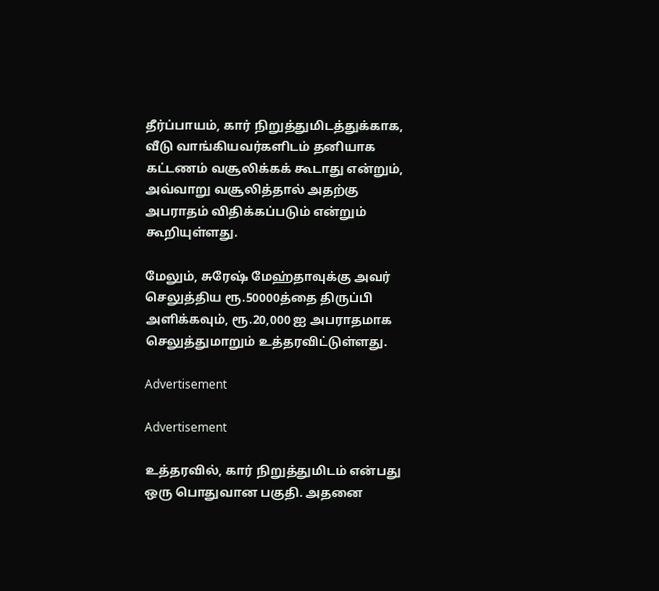தீர்ப்பாயம், கார் நிறுத்துமிடத்துக்காக, வீடு வாங்கியவர்களிடம் தனியாக கட்டணம் வசூலிக்கக் கூடாது என்றும், அவ்வாறு வசூலித்தால் அதற்கு அபராதம் விதிக்கப்படும் என்றும் கூறியுள்ளது.

மேலும், சுரேஷ் மேஹ்தாவுக்கு அவர் செலுத்திய ரூ.50000த்தை திருப்பி அளிக்கவும், ரூ.20,000 ஐ அபராதமாக செலுத்துமாறும் உத்தரவிட்டுள்ளது.

Advertisement

Advertisement

உத்தரவில், கார் நிறுத்துமிடம் என்பது ஒரு பொதுவான பகுதி. அதனை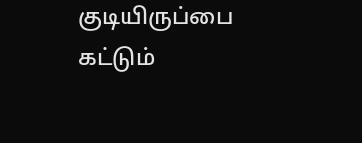குடியிருப்பை கட்டும்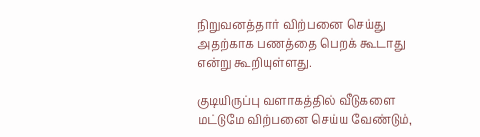நிறுவனத்தார் விற்பனை செய்து அதற்காக பணத்தை பெறக் கூடாது என்று கூறியுள்ளது.

குடியிருப்பு வளாகத்தில் வீடுகளை மட்டுமே விற்பனை செய்ய வேண்டும்,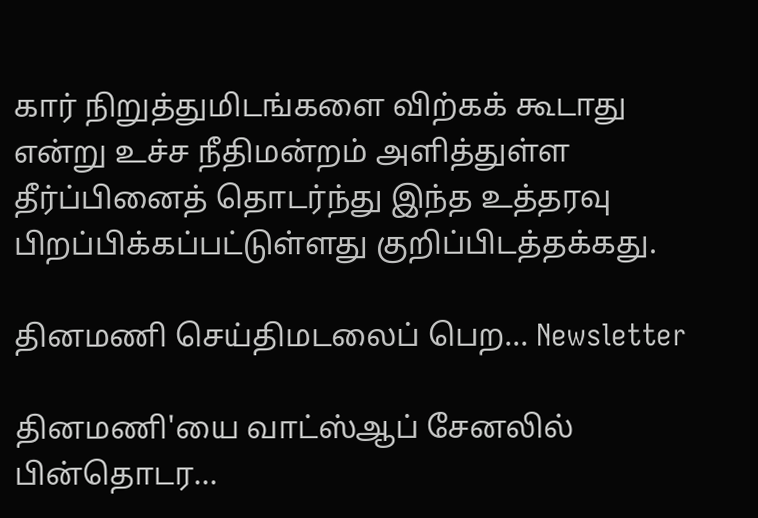கார் நிறுத்துமிடங்களை விற்கக் கூடாது என்று உச்ச நீதிமன்றம் அளித்துள்ள தீர்ப்பினைத் தொடர்ந்து இந்த உத்தரவு பிறப்பிக்கப்பட்டுள்ளது குறிப்பிடத்தக்கது.

தினமணி செய்திமடலைப் பெற... Newsletter

தினமணி'யை வாட்ஸ்ஆப் சேனலில் பின்தொடர...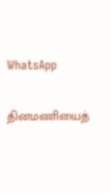WhatsApp

தினமணியைத்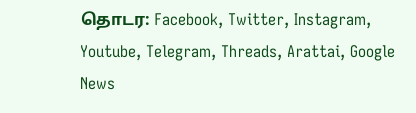தொடர: Facebook, Twitter, Instagram, Youtube, Telegram, Threads, Arattai, Google News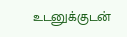உடனுக்குடன்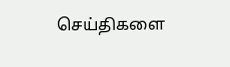செய்திகளை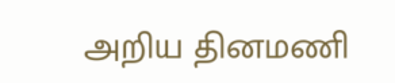அறிய தினமணி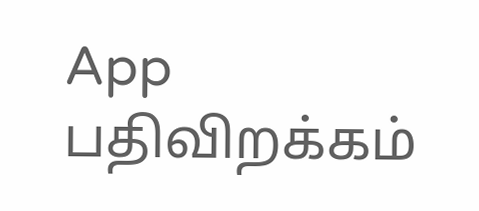App பதிவிறக்கம்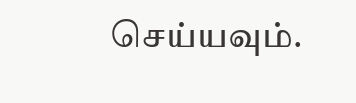செய்யவும்.